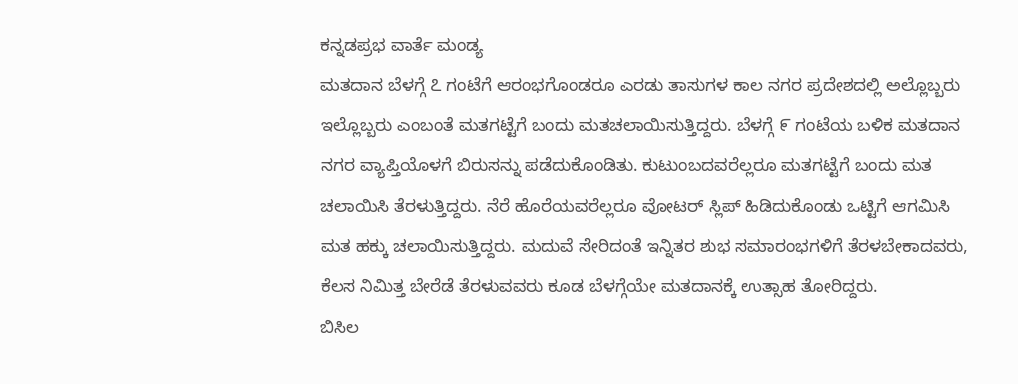ಕನ್ನಡಪ್ರಭ ವಾರ್ತೆ ಮಂಡ್ಯ
ಮತದಾನ ಬೆಳಗ್ಗೆ ೭ ಗಂಟೆಗೆ ಆರಂಭಗೊಂಡರೂ ಎರಡು ತಾಸುಗಳ ಕಾಲ ನಗರ ಪ್ರದೇಶದಲ್ಲಿ ಅಲ್ಲೊಬ್ಬರು ಇಲ್ಲೊಬ್ಬರು ಎಂಬಂತೆ ಮತಗಟ್ಟೆಗೆ ಬಂದು ಮತಚಲಾಯಿಸುತ್ತಿದ್ದರು. ಬೆಳಗ್ಗೆ ೯ ಗಂಟೆಯ ಬಳಿಕ ಮತದಾನ ನಗರ ವ್ಯಾಪ್ತಿಯೊಳಗೆ ಬಿರುಸನ್ನು ಪಡೆದುಕೊಂಡಿತು. ಕುಟುಂಬದವರೆಲ್ಲರೂ ಮತಗಟ್ಟೆಗೆ ಬಂದು ಮತ ಚಲಾಯಿಸಿ ತೆರಳುತ್ತಿದ್ದರು. ನೆರೆ ಹೊರೆಯವರೆಲ್ಲರೂ ವೋಟರ್ ಸ್ಲಿಪ್ ಹಿಡಿದುಕೊಂಡು ಒಟ್ಟಿಗೆ ಆಗಮಿಸಿ ಮತ ಹಕ್ಕು ಚಲಾಯಿಸುತ್ತಿದ್ದರು. ಮದುವೆ ಸೇರಿದಂತೆ ಇನ್ನಿತರ ಶುಭ ಸಮಾರಂಭಗಳಿಗೆ ತೆರಳಬೇಕಾದವರು, ಕೆಲಸ ನಿಮಿತ್ತ ಬೇರೆಡೆ ತೆರಳುವವರು ಕೂಡ ಬೆಳಗ್ಗೆಯೇ ಮತದಾನಕ್ಕೆ ಉತ್ಸಾಹ ತೋರಿದ್ದರು.
ಬಿಸಿಲ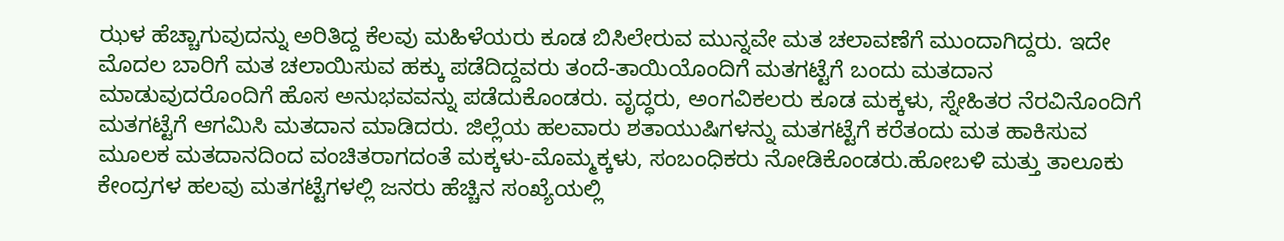ಝಳ ಹೆಚ್ಚಾಗುವುದನ್ನು ಅರಿತಿದ್ದ ಕೆಲವು ಮಹಿಳೆಯರು ಕೂಡ ಬಿಸಿಲೇರುವ ಮುನ್ನವೇ ಮತ ಚಲಾವಣೆಗೆ ಮುಂದಾಗಿದ್ದರು. ಇದೇ ಮೊದಲ ಬಾರಿಗೆ ಮತ ಚಲಾಯಿಸುವ ಹಕ್ಕು ಪಡೆದಿದ್ದವರು ತಂದೆ-ತಾಯಿಯೊಂದಿಗೆ ಮತಗಟ್ಟೆಗೆ ಬಂದು ಮತದಾನ ಮಾಡುವುದರೊಂದಿಗೆ ಹೊಸ ಅನುಭವವನ್ನು ಪಡೆದುಕೊಂಡರು. ವೃದ್ಧರು, ಅಂಗವಿಕಲರು ಕೂಡ ಮಕ್ಕಳು, ಸ್ನೇಹಿತರ ನೆರವಿನೊಂದಿಗೆ ಮತಗಟ್ಟೆಗೆ ಆಗಮಿಸಿ ಮತದಾನ ಮಾಡಿದರು. ಜಿಲ್ಲೆಯ ಹಲವಾರು ಶತಾಯುಷಿಗಳನ್ನು ಮತಗಟ್ಟೆಗೆ ಕರೆತಂದು ಮತ ಹಾಕಿಸುವ ಮೂಲಕ ಮತದಾನದಿಂದ ವಂಚಿತರಾಗದಂತೆ ಮಕ್ಕಳು-ಮೊಮ್ಮಕ್ಕಳು, ಸಂಬಂಧಿಕರು ನೋಡಿಕೊಂಡರು.ಹೋಬಳಿ ಮತ್ತು ತಾಲೂಕು ಕೇಂದ್ರಗಳ ಹಲವು ಮತಗಟ್ಟೆಗಳಲ್ಲಿ ಜನರು ಹೆಚ್ಚಿನ ಸಂಖ್ಯೆಯಲ್ಲಿ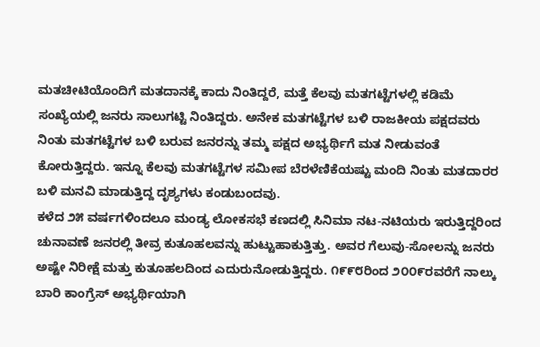ಮತಚೀಟಿಯೊಂದಿಗೆ ಮತದಾನಕ್ಕೆ ಕಾದು ನಿಂತಿದ್ದರೆ, ಮತ್ತೆ ಕೆಲವು ಮತಗಟ್ಟೆಗಳಲ್ಲಿ ಕಡಿಮೆ ಸಂಖ್ಯೆಯಲ್ಲಿ ಜನರು ಸಾಲುಗಟ್ಟಿ ನಿಂತಿದ್ದರು. ಅನೇಕ ಮತಗಟ್ಟೆಗಳ ಬಳಿ ರಾಜಕೀಯ ಪಕ್ಷದವರು ನಿಂತು ಮತಗಟ್ಟೆಗಳ ಬಳಿ ಬರುವ ಜನರನ್ನು ತಮ್ಮ ಪಕ್ಷದ ಅಭ್ಯರ್ಥಿಗೆ ಮತ ನೀಡುವಂತೆ ಕೋರುತ್ತಿದ್ದರು. ಇನ್ನೂ ಕೆಲವು ಮತಗಟ್ಟೆಗಳ ಸಮೀಪ ಬೆರಳೆಣಿಕೆಯಷ್ಟು ಮಂದಿ ನಿಂತು ಮತದಾರರ ಬಳಿ ಮನವಿ ಮಾಡುತ್ತಿದ್ದ ದೃಶ್ಯಗಳು ಕಂಡುಬಂದವು.
ಕಳೆದ ೨೫ ವರ್ಷಗಳಿಂದಲೂ ಮಂಡ್ಯ ಲೋಕಸಭೆ ಕಣದಲ್ಲಿ ಸಿನಿಮಾ ನಟ-ನಟಿಯರು ಇರುತ್ತಿದ್ದರಿಂದ ಚುನಾವಣೆ ಜನರಲ್ಲಿ ತೀವ್ರ ಕುತೂಹಲವನ್ನು ಹುಟ್ಟುಹಾಕುತ್ತಿತ್ತು. ಅವರ ಗೆಲುವು-ಸೋಲನ್ನು ಜನರು ಅಷ್ಟೇ ನಿರೀಕ್ಷೆ ಮತ್ತು ಕುತೂಹಲದಿಂದ ಎದುರುನೋಡುತ್ತಿದ್ದರು. ೧೯೯೮ರಿಂದ ೨೦೦೯ರವರೆಗೆ ನಾಲ್ಕು ಬಾರಿ ಕಾಂಗ್ರೆಸ್ ಅಭ್ಯರ್ಥಿಯಾಗಿ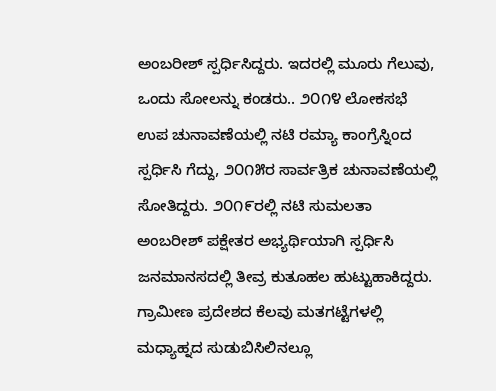ಅಂಬರೀಶ್ ಸ್ಪರ್ಧಿಸಿದ್ದರು. ಇದರಲ್ಲಿ ಮೂರು ಗೆಲುವು, ಒಂದು ಸೋಲನ್ನು ಕಂಡರು.. ೨೦೧೪ ಲೋಕಸಭೆ ಉಪ ಚುನಾವಣೆಯಲ್ಲಿ ನಟಿ ರಮ್ಯಾ ಕಾಂಗ್ರೆಸ್ನಿಂದ ಸ್ಪರ್ಧಿಸಿ ಗೆದ್ದು, ೨೦೧೫ರ ಸಾರ್ವತ್ರಿಕ ಚುನಾವಣೆಯಲ್ಲಿ ಸೋತಿದ್ದರು. ೨೦೧೯ರಲ್ಲಿ ನಟಿ ಸುಮಲತಾ ಅಂಬರೀಶ್ ಪಕ್ಷೇತರ ಅಭ್ಯರ್ಥಿಯಾಗಿ ಸ್ಪರ್ಧಿಸಿ ಜನಮಾನಸದಲ್ಲಿ ತೀವ್ರ ಕುತೂಹಲ ಹುಟ್ಟುಹಾಕಿದ್ದರು.
ಗ್ರಾಮೀಣ ಪ್ರದೇಶದ ಕೆಲವು ಮತಗಟ್ಟೆಗಳಲ್ಲಿ ಮಧ್ಯಾಹ್ನದ ಸುಡುಬಿಸಿಲಿನಲ್ಲೂ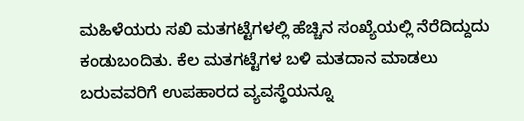ಮಹಿಳೆಯರು ಸಖಿ ಮತಗಟ್ಟೆಗಳಲ್ಲಿ ಹೆಚ್ಚಿನ ಸಂಖ್ಯೆಯಲ್ಲಿ ನೆರೆದಿದ್ದುದು ಕಂಡುಬಂದಿತು. ಕೆಲ ಮತಗಟ್ಟೆಗಳ ಬಳಿ ಮತದಾನ ಮಾಡಲು ಬರುವವರಿಗೆ ಉಪಹಾರದ ವ್ಯವಸ್ಥೆಯನ್ನೂ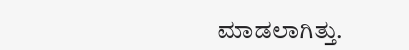ಮಾಡಲಾಗಿತ್ತು.